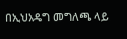በኢህአዴግ መግለጫ ላይ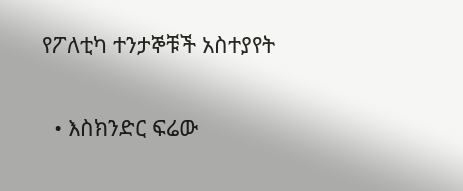የፖለቲካ ተንታኞቹች አስተያየት

  • እስክንድር ፍሬው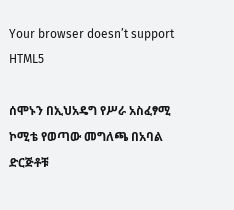Your browser doesn’t support HTML5

ሰሞኑን በኢህአዴግ የሥራ አስፈፃሚ ኮሚቴ የወጣው መግለጫ በአባል ድርጅቶቹ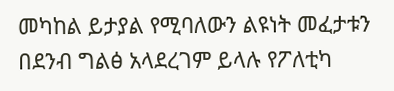መካከል ይታያል የሚባለውን ልዩነት መፈታቱን በደንብ ግልፅ አላደረገም ይላሉ የፖለቲካ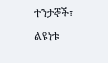ተንታኞች፣ ልዩነቱ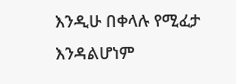እንዲሁ በቀላሉ የሚፈታ እንዳልሆነም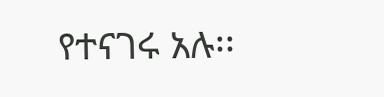የተናገሩ አሉ፡፡